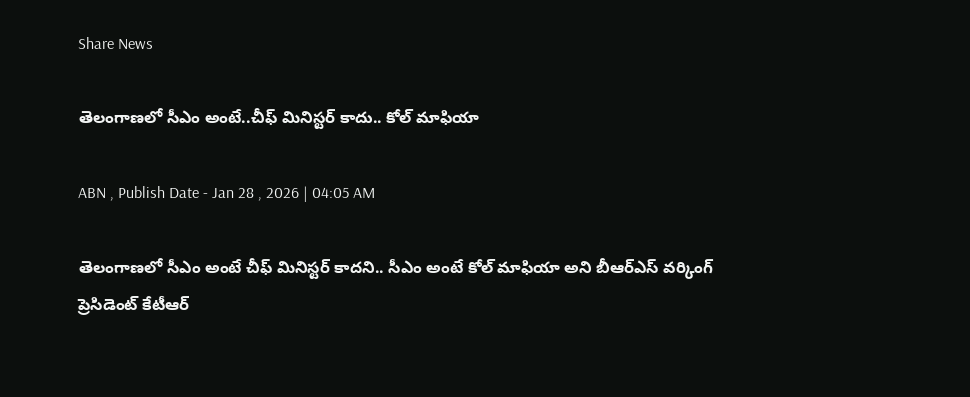Share News

తెలంగాణలో సీఎం అంటే..చీఫ్‌ మినిస్టర్‌ కాదు.. కోల్‌ మాఫియా

ABN , Publish Date - Jan 28 , 2026 | 04:05 AM

తెలంగాణలో సీఎం అంటే చీఫ్‌ మినిస్టర్‌ కాదని.. సీఎం అంటే కోల్‌ మాఫియా అని బీఆర్‌ఎస్‌ వర్కింగ్‌ ప్రెసిడెంట్‌ కేటీఆర్‌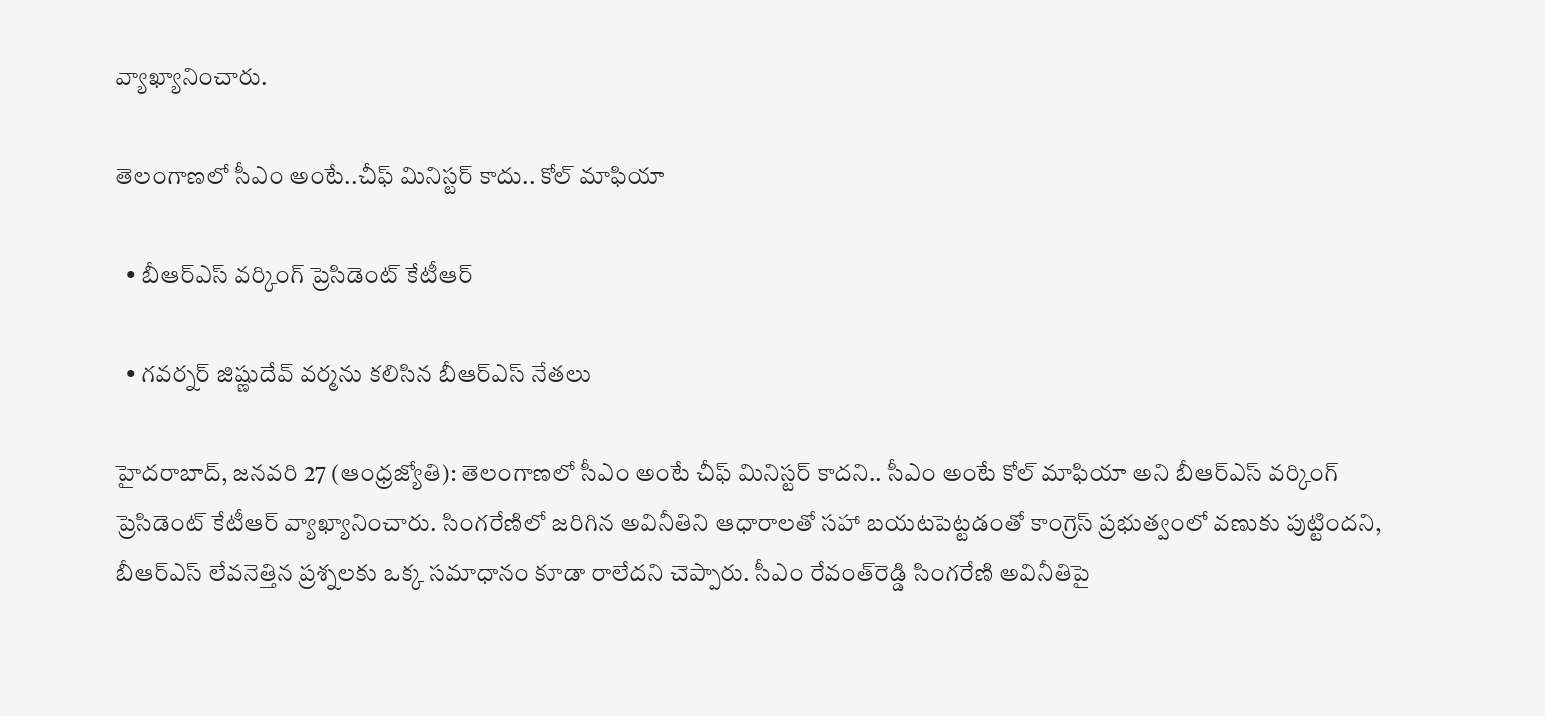వ్యాఖ్యానించారు.

తెలంగాణలో సీఎం అంటే..చీఫ్‌ మినిస్టర్‌ కాదు.. కోల్‌ మాఫియా

  • బీఆర్‌ఎస్‌ వర్కింగ్‌ ప్రెసిడెంట్‌ కేటీఆర్‌

  • గవర్నర్‌ జిష్ణుదేవ్‌ వర్మను కలిసిన బీఆర్‌ఎస్‌ నేతలు

హైదరాబాద్‌, జనవరి 27 (ఆంధ్రజ్యోతి): తెలంగాణలో సీఎం అంటే చీఫ్‌ మినిస్టర్‌ కాదని.. సీఎం అంటే కోల్‌ మాఫియా అని బీఆర్‌ఎస్‌ వర్కింగ్‌ ప్రెసిడెంట్‌ కేటీఆర్‌ వ్యాఖ్యానించారు. సింగరేణిలో జరిగిన అవినీతిని ఆధారాలతో సహా బయటపెట్టడంతో కాంగ్రెస్‌ ప్రభుత్వంలో వణుకు పుట్టిందని, బీఆర్‌ఎస్‌ లేవనెత్తిన ప్రశ్నలకు ఒక్క సమాధానం కూడా రాలేదని చెప్పారు. సీఎం రేవంత్‌రెడ్డి సింగరేణి అవినీతిపై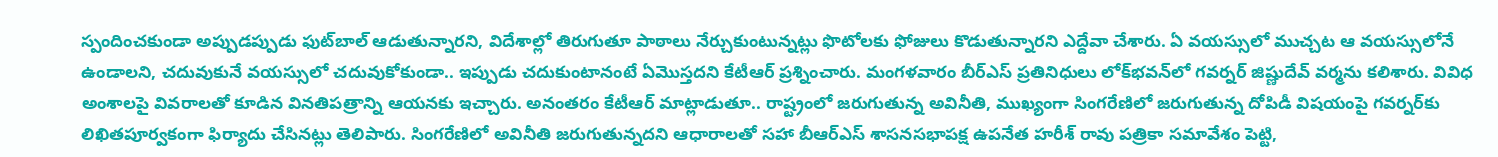స్పందించకుండా అప్పుడప్పుడు ఫుట్‌బాల్‌ ఆడుతున్నారని, విదేశాల్లో తిరుగుతూ పాఠాలు నేర్చుకుంటున్నట్లు ఫొటోలకు ఫోజులు కొడుతున్నారని ఎద్దేవా చేశారు. ఏ వయస్సులో ముచ్చట ఆ వయస్సులోనే ఉండాలని, చదువుకునే వయస్సులో చదువుకోకుండా.. ఇప్పుడు చదుకుంటానంటే ఏమొస్తదని కేటీఆర్‌ ప్రశ్నించారు. మంగళవారం బీర్‌ఎస్‌ ప్రతినిధులు లోక్‌భవన్‌లో గవర్నర్‌ జిష్ణుదేవ్‌ వర్మను కలిశారు. వివిధ అంశాలపై వివరాలతో కూడిన వినతిపత్రాన్ని ఆయనకు ఇచ్చారు. అనంతరం కేటీఆర్‌ మాట్లాడుతూ.. రాష్ట్రంలో జరుగుతున్న అవినీతి, ముఖ్యంగా సింగరేణిలో జరుగుతున్న దోపిడీ విషయంపై గవర్నర్‌కు లిఖితపూర్వకంగా ఫిర్యాదు చేసినట్లు తెలిపారు. సింగరేణిలో అవినీతి జరుగుతున్నదని ఆధారాలతో సహా బీఆర్‌ఎస్‌ శాసనసభాపక్ష ఉపనేత హరీశ్‌ రావు పత్రికా సమావేశం పెట్టి,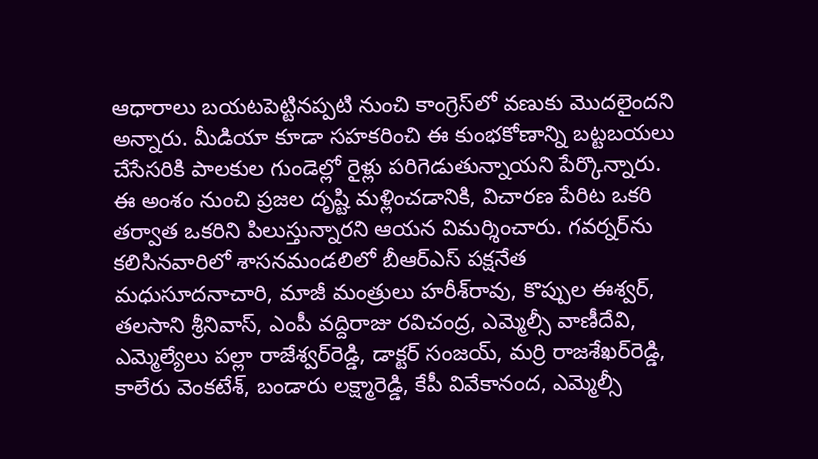ఆధారాలు బయటపెట్టినప్పటి నుంచి కాంగ్రెస్‌లో వణుకు మొదలైందని అన్నారు. మీడియా కూడా సహకరించి ఈ కుంభకోణాన్ని బట్టబయలు చేసేసరికి పాలకుల గుండెల్లో రైళ్లు పరిగెడుతున్నాయని పేర్కొన్నారు. ఈ అంశం నుంచి ప్రజల దృష్టి మళ్లించడానికి, విచారణ పేరిట ఒకరి తర్వాత ఒకరిని పిలుస్తున్నారని ఆయన విమర్శించారు. గవర్నర్‌ను కలిసినవారిలో శాసనమండలిలో బీఆర్‌ఎస్‌ పక్షనేత మధుసూదనాచారి, మాజీ మంత్రులు హరీశ్‌రావు, కొప్పుల ఈశ్వర్‌, తలసాని శ్రీనివాస్‌, ఎంపీ వద్దిరాజు రవిచంద్ర, ఎమ్మెల్సీ వాణీదేవి, ఎమ్మెల్యేలు పల్లా రాజేశ్వర్‌రెడ్డి, డాక్టర్‌ సంజయ్‌, మర్రి రాజశేఖర్‌రెడ్డి, కాలేరు వెంకటేశ్‌, బండారు లక్ష్మారెడ్డి, కేపీ వివేకానంద, ఎమ్మెల్సీ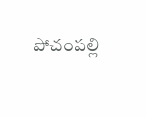పోచంపల్లి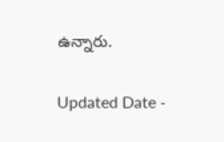ఉన్నారు.

Updated Date -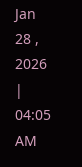Jan 28 , 2026 | 04:05 AM